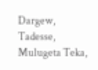Dargew, Tadesse, Mulugeta Teka,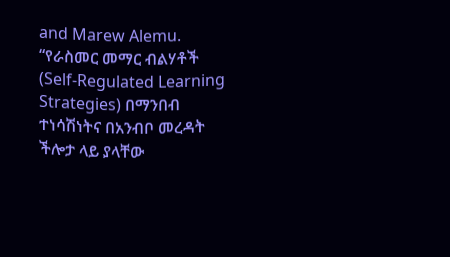and Marew Alemu. “የራስመር መማር ብልሃቶች (Self-Regulated Learning Strategies) በማንበብ ተነሳሽነትና በአንብቦ መረዳት ችሎታ ላይ ያላቸው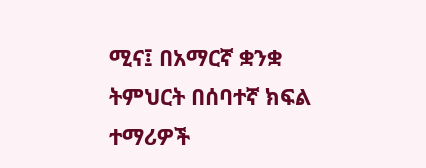ሚና፤ በአማርኛ ቋንቋ ትምህርት በሰባተኛ ክፍል ተማሪዎች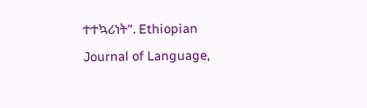ተተኳሪነት”. Ethiopian Journal of Language,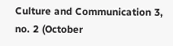Culture and Communication 3, no. 2 (October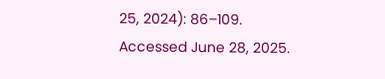25, 2024): 86–109. Accessed June 28, 2025.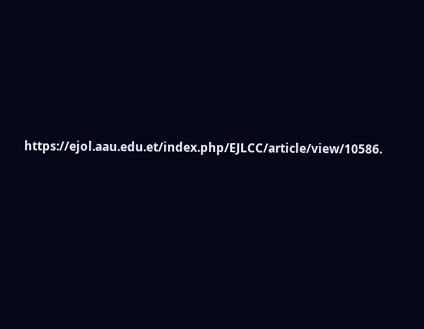https://ejol.aau.edu.et/index.php/EJLCC/article/view/10586.